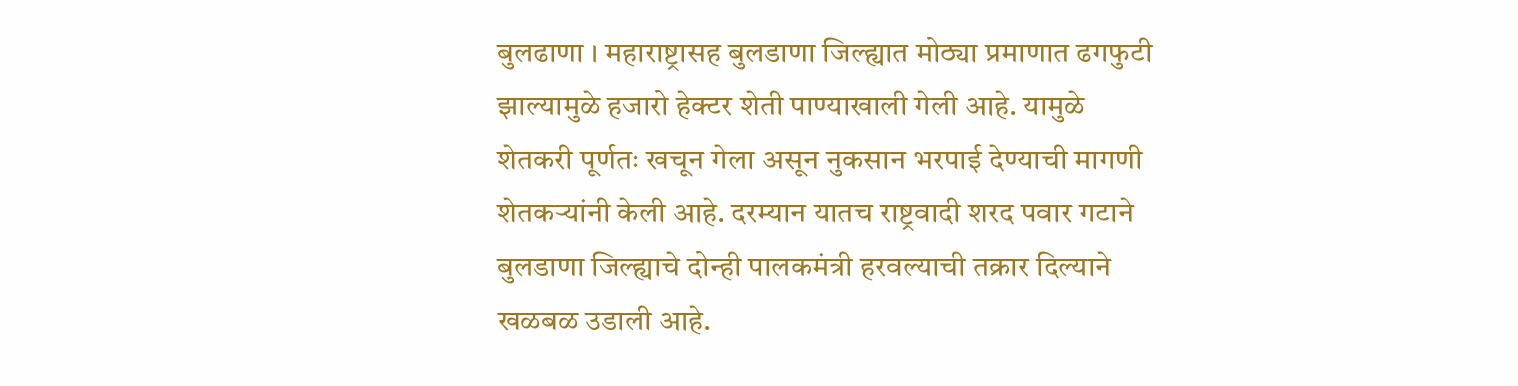बुलढाणा । महाराष्ट्रासह बुलडाणा जिल्ह्यात मोठ्या प्रमाणात ढगफुटी झाल्यामुळे हजारो हेक्टर शेती पाण्याखाली गेली आहे. यामुळे शेतकरी पूर्णतः खचून गेला असून नुकसान भरपाई देण्याची मागणी शेतकऱ्यांनी केली आहे. दरम्यान यातच राष्ट्रवादी शरद पवार गटाने बुलडाणा जिल्ह्याचे दोन्ही पालकमंत्री हरवल्याची तक्रार दिल्याने खळबळ उडाली आहे.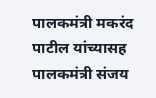पालकमंत्री मकरंद पाटील यांच्यासह पालकमंत्री संजय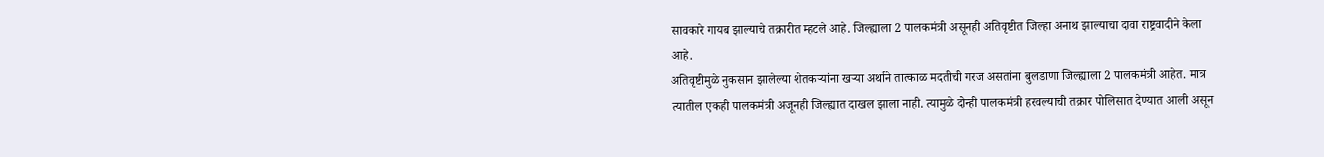सावकारे गायब झाल्याचे तक्रारीत म्हटले आहे. जिल्ह्याला 2 पालकमंत्री असूनही अतिवृष्टीत जिल्हा अनाथ झाल्याचा दावा राष्ट्रवादीने केला आहे.
अतिवृष्टीमुळे नुकसान झालेल्या शेतकऱ्यांना खऱ्या अर्थाने तात्काळ मदतीची गरज असतांना बुलडाणा जिल्ह्याला 2 पालकमंत्री आहेत. मात्र त्यातील एकही पालकमंत्री अजूनही जिल्ह्यात दाखल झाला नाही. त्यामुळे दोन्ही पालकमंत्री हरवल्याची तक्रार पोलिसात देण्यात आली असून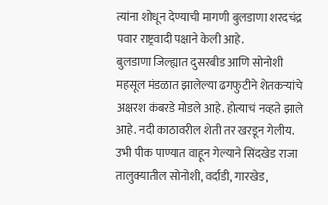त्यांना शोधून देण्याची मागणी बुलडाणा शरदचंद्र पवार राष्ट्रवादी पक्षाने केली आहे.
बुलडाणा जिल्ह्यात दुसरबीड आणि सोनोशी महसूल मंडळात झालेल्या ढगफुटीने शेतकऱ्यांचे अक्षरश कंबरडे मोडले आहे. होत्याचं नव्हते झाले आहे. नदी काठावरील शेती तर खरडून गेलीय. उभी पीक पाण्यात वाहून गेल्याने सिंदखेड राजा तालुक्यातील सोनोशी, वर्दाडी, गारखेड,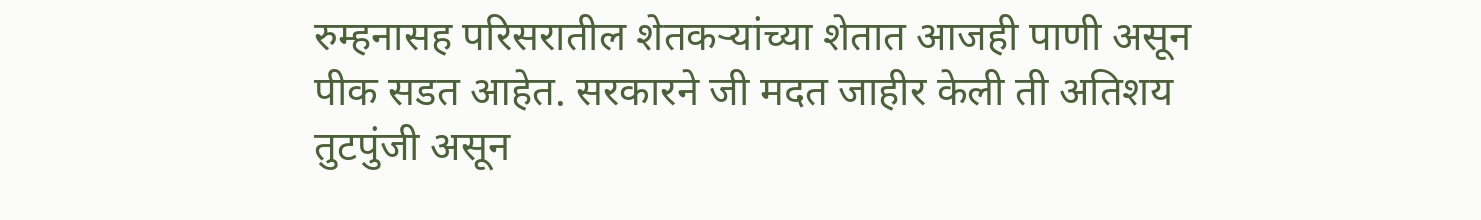रुम्हनासह परिसरातील शेतकऱ्यांच्या शेतात आजही पाणी असून पीक सडत आहेत. सरकारने जी मदत जाहीर केली ती अतिशय तुटपुंजी असून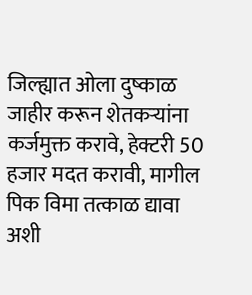जिल्ह्यात ओला दुष्काळ जाहीर करून शेतकऱ्यांना कर्जमुक्त करावे, हेक्टरी 50 हजार मदत करावी, मागील पिक विमा तत्काळ द्यावा अशी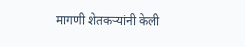मागणी शेतकऱ्यांनी केली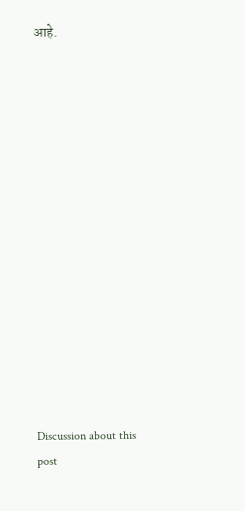आहे.















Discussion about this post